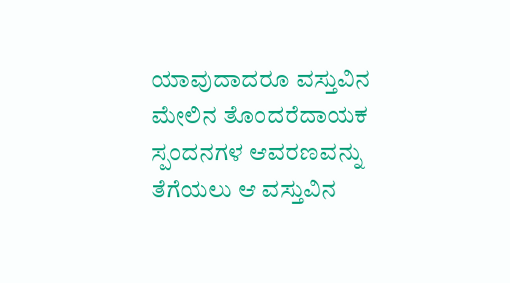ಯಾವುದಾದರೂ ವಸ್ತುವಿನ ಮೇಲಿನ ತೊಂದರೆದಾಯಕ ಸ್ಪಂದನಗಳ ಆವರಣವನ್ನು ತೆಗೆಯಲು ಆ ವಸ್ತುವಿನ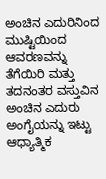ಅಂಚಿನ ಎದುರಿನಿಂದ ಮುಷ್ಟಿಯಿಂದ ಆವರಣವನ್ನು ತೆಗೆಯಿರಿ ಮತ್ತು ತದನಂತರ ವಸ್ತುವಿನ ಅಂಚಿನ ಎದುರು ಅಂಗೈಯನ್ನು ಇಟ್ಟು ಆಧ್ಯಾತ್ಮಿಕ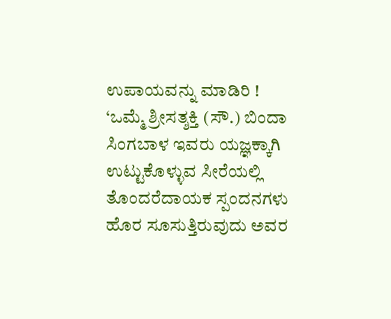ಉಪಾಯವನ್ನು ಮಾಡಿರಿ !
‘ಒಮ್ಮೆ ಶ್ರೀಸತ್ಶಕ್ತಿ (ಸೌ.) ಬಿಂದಾ ಸಿಂಗಬಾಳ ಇವರು ಯಜ್ಞಕ್ಕಾಗಿ ಉಟ್ಟುಕೊಳ್ಳುವ ಸೀರೆಯಲ್ಲಿ ತೊಂದರೆದಾಯಕ ಸ್ಪಂದನಗಳು ಹೊರ ಸೂಸುತ್ತಿರುವುದು ಅವರ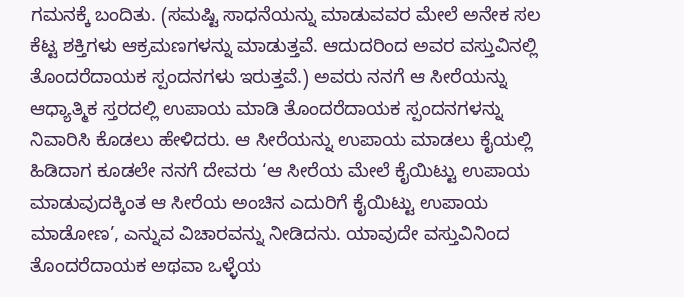ಗಮನಕ್ಕೆ ಬಂದಿತು. (ಸಮಷ್ಟಿ ಸಾಧನೆಯನ್ನು ಮಾಡುವವರ ಮೇಲೆ ಅನೇಕ ಸಲ ಕೆಟ್ಟ ಶಕ್ತಿಗಳು ಆಕ್ರಮಣಗಳನ್ನು ಮಾಡುತ್ತವೆ. ಆದುದರಿಂದ ಅವರ ವಸ್ತುವಿನಲ್ಲಿ ತೊಂದರೆದಾಯಕ ಸ್ಪಂದನಗಳು ಇರುತ್ತವೆ.) ಅವರು ನನಗೆ ಆ ಸೀರೆಯನ್ನು ಆಧ್ಯಾತ್ಮಿಕ ಸ್ತರದಲ್ಲಿ ಉಪಾಯ ಮಾಡಿ ತೊಂದರೆದಾಯಕ ಸ್ಪಂದನಗಳನ್ನು ನಿವಾರಿಸಿ ಕೊಡಲು ಹೇಳಿದರು. ಆ ಸೀರೆಯನ್ನು ಉಪಾಯ ಮಾಡಲು ಕೈಯಲ್ಲಿ ಹಿಡಿದಾಗ ಕೂಡಲೇ ನನಗೆ ದೇವರು ‘ಆ ಸೀರೆಯ ಮೇಲೆ ಕೈಯಿಟ್ಟು ಉಪಾಯ ಮಾಡುವುದಕ್ಕಿಂತ ಆ ಸೀರೆಯ ಅಂಚಿನ ಎದುರಿಗೆ ಕೈಯಿಟ್ಟು ಉಪಾಯ ಮಾಡೋಣ’, ಎನ್ನುವ ವಿಚಾರವನ್ನು ನೀಡಿದನು. ಯಾವುದೇ ವಸ್ತುವಿನಿಂದ ತೊಂದರೆದಾಯಕ ಅಥವಾ ಒಳ್ಳೆಯ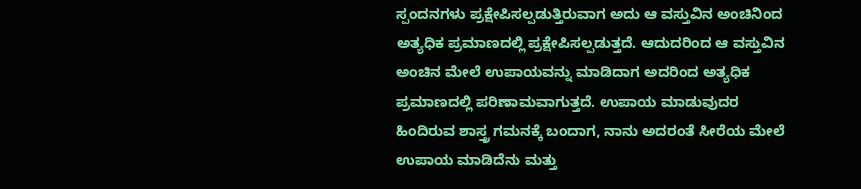ಸ್ಪಂದನಗಳು ಪ್ರಕ್ಷೇಪಿಸಲ್ಪಡುತ್ತಿರುವಾಗ ಅದು ಆ ವಸ್ತುವಿನ ಅಂಚಿನಿಂದ ಅತ್ಯಧಿಕ ಪ್ರಮಾಣದಲ್ಲಿ ಪ್ರಕ್ಷೇಪಿಸಲ್ಪಡುತ್ತದೆ. ಆದುದರಿಂದ ಆ ವಸ್ತುವಿನ ಅಂಚಿನ ಮೇಲೆ ಉಪಾಯವನ್ನು ಮಾಡಿದಾಗ ಅದರಿಂದ ಅತ್ಯಧಿಕ ಪ್ರಮಾಣದಲ್ಲಿ ಪರಿಣಾಮವಾಗುತ್ತದೆ. ಉಪಾಯ ಮಾಡುವುದರ ಹಿಂದಿರುವ ಶಾಸ್ತ್ರ ಗಮನಕ್ಕೆ ಬಂದಾಗ, ನಾನು ಅದರಂತೆ ಸೀರೆಯ ಮೇಲೆ ಉಪಾಯ ಮಾಡಿದೆನು ಮತ್ತು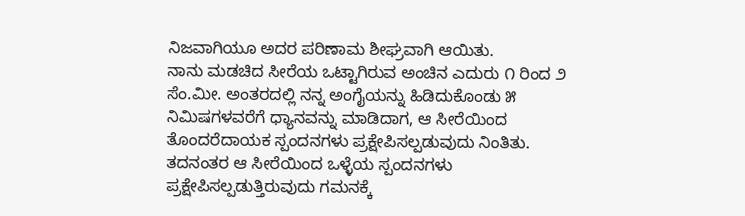ನಿಜವಾಗಿಯೂ ಅದರ ಪರಿಣಾಮ ಶೀಘ್ರವಾಗಿ ಆಯಿತು.
ನಾನು ಮಡಚಿದ ಸೀರೆಯ ಒಟ್ಟಾಗಿರುವ ಅಂಚಿನ ಎದುರು ೧ ರಿಂದ ೨ ಸೆಂ.ಮೀ. ಅಂತರದಲ್ಲಿ ನನ್ನ ಅಂಗೈಯನ್ನು ಹಿಡಿದುಕೊಂಡು ೫ ನಿಮಿಷಗಳವರೆಗೆ ಧ್ಯಾನವನ್ನು ಮಾಡಿದಾಗ, ಆ ಸೀರೆಯಿಂದ ತೊಂದರೆದಾಯಕ ಸ್ಪಂದನಗಳು ಪ್ರಕ್ಷೇಪಿಸಲ್ಪಡುವುದು ನಿಂತಿತು. ತದನಂತರ ಆ ಸೀರೆಯಿಂದ ಒಳ್ಳೆಯ ಸ್ಪಂದನಗಳು ಪ್ರಕ್ಷೇಪಿಸಲ್ಪಡುತ್ತಿರುವುದು ಗಮನಕ್ಕೆ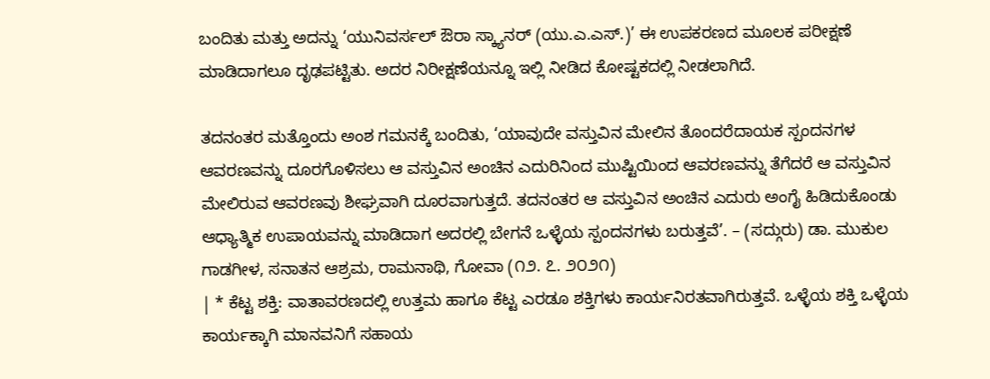ಬಂದಿತು ಮತ್ತು ಅದನ್ನು ‘ಯುನಿವರ್ಸಲ್ ಔರಾ ಸ್ಕ್ಯಾನರ್ (ಯು.ಎ.ಎಸ್.)’ ಈ ಉಪಕರಣದ ಮೂಲಕ ಪರೀಕ್ಷಣೆ ಮಾಡಿದಾಗಲೂ ದೃಢಪಟ್ಟಿತು. ಅದರ ನಿರೀಕ್ಷಣೆಯನ್ನೂ ಇಲ್ಲಿ ನೀಡಿದ ಕೋಷ್ಟಕದಲ್ಲಿ ನೀಡಲಾಗಿದೆ.

ತದನಂತರ ಮತ್ತೊಂದು ಅಂಶ ಗಮನಕ್ಕೆ ಬಂದಿತು, ‘ಯಾವುದೇ ವಸ್ತುವಿನ ಮೇಲಿನ ತೊಂದರೆದಾಯಕ ಸ್ಪಂದನಗಳ ಆವರಣವನ್ನು ದೂರಗೊಳಿಸಲು ಆ ವಸ್ತುವಿನ ಅಂಚಿನ ಎದುರಿನಿಂದ ಮುಷ್ಟಿಯಿಂದ ಆವರಣವನ್ನು ತೆಗೆದರೆ ಆ ವಸ್ತುವಿನ ಮೇಲಿರುವ ಆವರಣವು ಶೀಘ್ರವಾಗಿ ದೂರವಾಗುತ್ತದೆ. ತದನಂತರ ಆ ವಸ್ತುವಿನ ಅಂಚಿನ ಎದುರು ಅಂಗೈ ಹಿಡಿದುಕೊಂಡು ಆಧ್ಯಾತ್ಮಿಕ ಉಪಾಯವನ್ನು ಮಾಡಿದಾಗ ಅದರಲ್ಲಿ ಬೇಗನೆ ಒಳ್ಳೆಯ ಸ್ಪಂದನಗಳು ಬರುತ್ತವೆ’. – (ಸದ್ಗುರು) ಡಾ. ಮುಕುಲ ಗಾಡಗೀಳ, ಸನಾತನ ಆಶ್ರಮ, ರಾಮನಾಥಿ, ಗೋವಾ (೧೨. ೭. ೨೦೨೧)
| * ಕೆಟ್ಟ ಶಕ್ತಿ: ವಾತಾವರಣದಲ್ಲಿ ಉತ್ತಮ ಹಾಗೂ ಕೆಟ್ಟ ಎರಡೂ ಶಕ್ತಿಗಳು ಕಾರ್ಯನಿರತವಾಗಿರುತ್ತವೆ. ಒಳ್ಳೆಯ ಶಕ್ತಿ ಒಳ್ಳೆಯ ಕಾರ್ಯಕ್ಕಾಗಿ ಮಾನವನಿಗೆ ಸಹಾಯ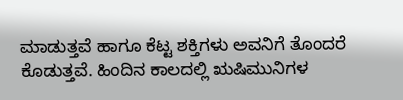ಮಾಡುತ್ತವೆ ಹಾಗೂ ಕೆಟ್ಟ ಶಕ್ತಿಗಳು ಅವನಿಗೆ ತೊಂದರೆ ಕೊಡುತ್ತವೆ. ಹಿಂದಿನ ಕಾಲದಲ್ಲಿ ಋಷಿಮುನಿಗಳ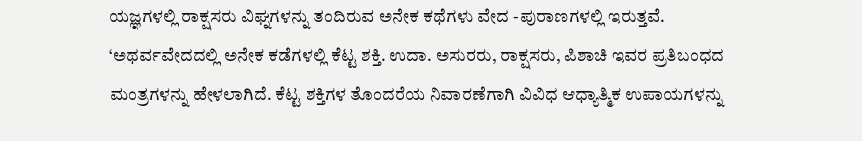ಯಜ್ಞಗಳಲ್ಲಿ ರಾಕ್ಷಸರು ವಿಘ್ನಗಳನ್ನು ತಂದಿರುವ ಅನೇಕ ಕಥೆಗಳು ವೇದ -ಪುರಾಣಗಳಲ್ಲಿ ಇರುತ್ತವೆ. ‘ಅಥರ್ವವೇದದಲ್ಲಿ ಅನೇಕ ಕಡೆಗಳಲ್ಲಿ ಕೆಟ್ಟ ಶಕ್ತಿ. ಉದಾ. ಅಸುರರು, ರಾಕ್ಷಸರು, ಪಿಶಾಚಿ ಇವರ ಪ್ರತಿಬಂಧದ ಮಂತ್ರಗಳನ್ನು ಹೇಳಲಾಗಿದೆ. ಕೆಟ್ಟ ಶಕ್ತಿಗಳ ತೊಂದರೆಯ ನಿವಾರಣೆಗಾಗಿ ವಿವಿಧ ಆಧ್ಯಾತ್ಮಿಕ ಉಪಾಯಗಳನ್ನು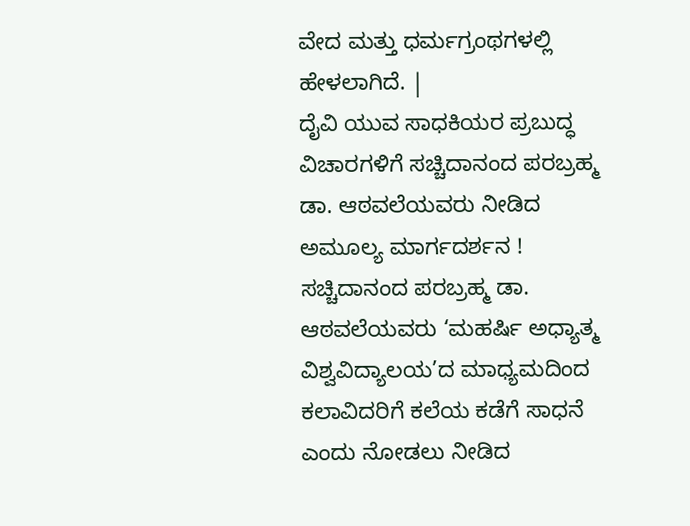ವೇದ ಮತ್ತು ಧರ್ಮಗ್ರಂಥಗಳಲ್ಲಿ ಹೇಳಲಾಗಿದೆ. |
ದೈವಿ ಯುವ ಸಾಧಕಿಯರ ಪ್ರಬುದ್ಧ ವಿಚಾರಗಳಿಗೆ ಸಚ್ಚಿದಾನಂದ ಪರಬ್ರಹ್ಮ ಡಾ. ಆಠವಲೆಯವರು ನೀಡಿದ ಅಮೂಲ್ಯ ಮಾರ್ಗದರ್ಶನ !
ಸಚ್ಚಿದಾನಂದ ಪರಬ್ರಹ್ಮ ಡಾ. ಆಠವಲೆಯವರು ‘ಮಹರ್ಷಿ ಅಧ್ಯಾತ್ಮ ವಿಶ್ವವಿದ್ಯಾಲಯ’ದ ಮಾಧ್ಯಮದಿಂದ ಕಲಾವಿದರಿಗೆ ಕಲೆಯ ಕಡೆಗೆ ಸಾಧನೆ ಎಂದು ನೋಡಲು ನೀಡಿದ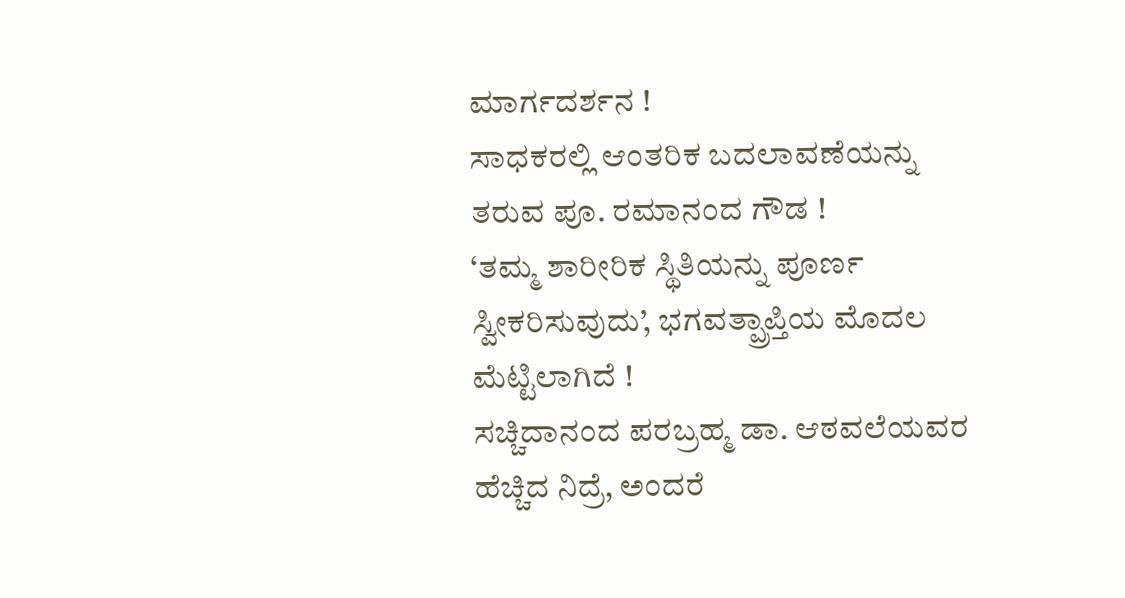ಮಾರ್ಗದರ್ಶನ !
ಸಾಧಕರಲ್ಲಿ ಆಂತರಿಕ ಬದಲಾವಣೆಯನ್ನು ತರುವ ಪೂ. ರಮಾನಂದ ಗೌಡ !
‘ತಮ್ಮ ಶಾರೀರಿಕ ಸ್ಥಿತಿಯನ್ನು ಪೂರ್ಣ ಸ್ವೀಕರಿಸುವುದು’, ಭಗವತ್ಪ್ರಾಪ್ತಿಯ ಮೊದಲ ಮೆಟ್ಟಿಲಾಗಿದೆ !
ಸಚ್ಚಿದಾನಂದ ಪರಬ್ರಹ್ಮ ಡಾ. ಆಠವಲೆಯವರ ಹೆಚ್ಚಿದ ನಿದ್ರೆ, ಅಂದರೆ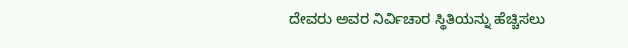ದೇವರು ಅವರ ನಿರ್ವಿಚಾರ ಸ್ಥಿತಿಯನ್ನು ಹೆಚ್ಚಿಸಲು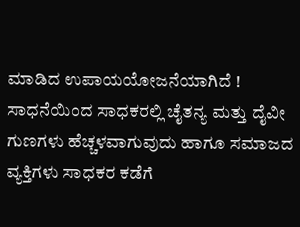ಮಾಡಿದ ಉಪಾಯಯೋಜನೆಯಾಗಿದೆ !
ಸಾಧನೆಯಿಂದ ಸಾಧಕರಲ್ಲಿ ಚೈತನ್ಯ ಮತ್ತು ದೈವೀ ಗುಣಗಳು ಹೆಚ್ಚಳವಾಗುವುದು ಹಾಗೂ ಸಮಾಜದ ವ್ಯಕ್ತಿಗಳು ಸಾಧಕರ ಕಡೆಗೆ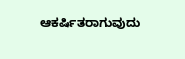ಆಕರ್ಷಿತರಾಗುವುದು